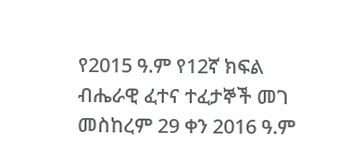የ2015 ዓ.ም የ12ኛ ክፍል ብሔራዊ ፈተና ተፈታኞች መገ መስከረም 29 ቀን 2016 ዓ.ም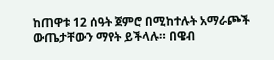ከጠዋቱ 12 ሰዓት ጀምሮ በሚከተሉት አማራጮች ውጤታቸውን ማየት ይችላሉ። በዌብ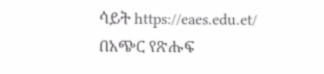ሳይት https://eaes.edu.et/ በአጭር የጽሑፍ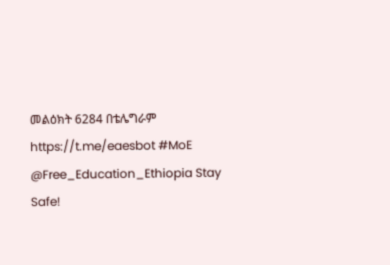መልዕክት 6284 በቴሌግራም https://t.me/eaesbot #MoE @Free_Education_Ethiopia Stay Safe!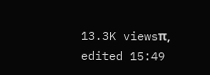13.3K viewsπ, edited 15:49